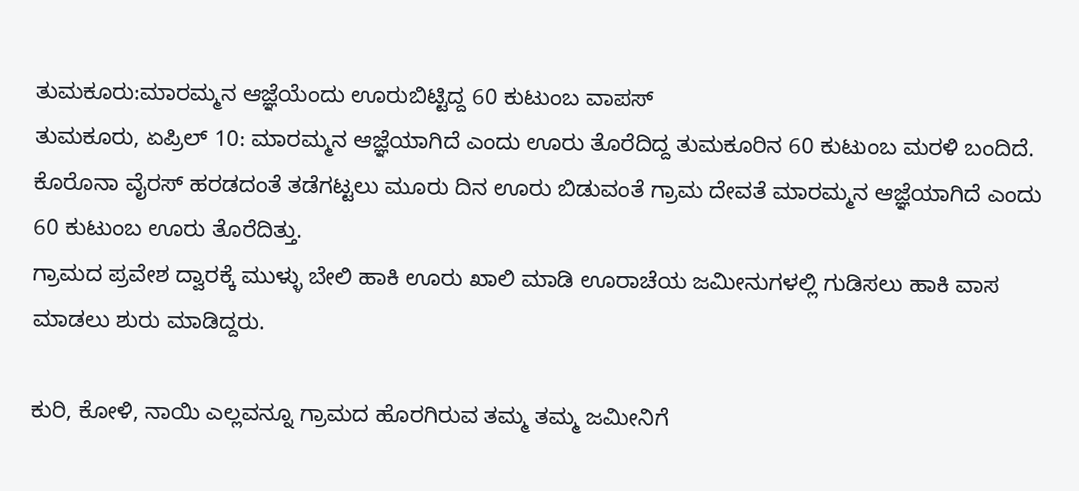ತುಮಕೂರು:ಮಾರಮ್ಮನ ಆಜ್ಞೆಯೆಂದು ಊರುಬಿಟ್ಟಿದ್ದ 60 ಕುಟುಂಬ ವಾಪಸ್
ತುಮಕೂರು, ಏಪ್ರಿಲ್ 10: ಮಾರಮ್ಮನ ಆಜ್ಞೆಯಾಗಿದೆ ಎಂದು ಊರು ತೊರೆದಿದ್ದ ತುಮಕೂರಿನ 60 ಕುಟುಂಬ ಮರಳಿ ಬಂದಿದೆ.
ಕೊರೊನಾ ವೈರಸ್ ಹರಡದಂತೆ ತಡೆಗಟ್ಟಲು ಮೂರು ದಿನ ಊರು ಬಿಡುವಂತೆ ಗ್ರಾಮ ದೇವತೆ ಮಾರಮ್ಮನ ಆಜ್ಞೆಯಾಗಿದೆ ಎಂದು 60 ಕುಟುಂಬ ಊರು ತೊರೆದಿತ್ತು.
ಗ್ರಾಮದ ಪ್ರವೇಶ ದ್ವಾರಕ್ಕೆ ಮುಳ್ಳು ಬೇಲಿ ಹಾಕಿ ಊರು ಖಾಲಿ ಮಾಡಿ ಊರಾಚೆಯ ಜಮೀನುಗಳಲ್ಲಿ ಗುಡಿಸಲು ಹಾಕಿ ವಾಸ ಮಾಡಲು ಶುರು ಮಾಡಿದ್ದರು.

ಕುರಿ, ಕೋಳಿ, ನಾಯಿ ಎಲ್ಲವನ್ನೂ ಗ್ರಾಮದ ಹೊರಗಿರುವ ತಮ್ಮ ತಮ್ಮ ಜಮೀನಿಗೆ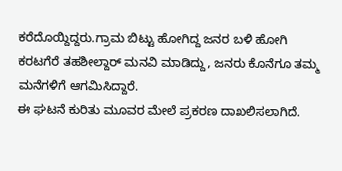ಕರೆದೊಯ್ದಿದ್ದರು.ಗ್ರಾಮ ಬಿಟ್ಟು ಹೋಗಿದ್ದ ಜನರ ಬಳಿ ಹೋಗಿ ಕರಟಗೆರೆ ತಹಶೀಲ್ದಾರ್ ಮನವಿ ಮಾಡಿದ್ದು, ಜನರು ಕೊನೆಗೂ ತಮ್ಮ ಮನೆಗಳಿಗೆ ಆಗಮಿಸಿದ್ದಾರೆ.
ಈ ಘಟನೆ ಕುರಿತು ಮೂವರ ಮೇಲೆ ಪ್ರಕರಣ ದಾಖಲಿಸಲಾಗಿದೆ.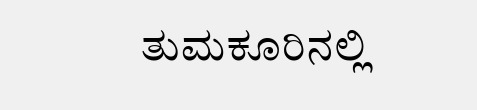ತುಮಕೂರಿನಲ್ಲಿ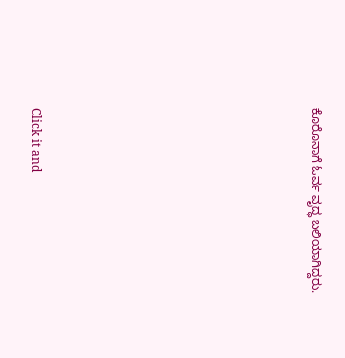ಕೊರೊನಾಗೆ ಓರ್ವ ವೃದ್ಧ ಬಲಿಯಾಗಿದ್ದರು.












Click it and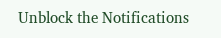Unblock the Notifications